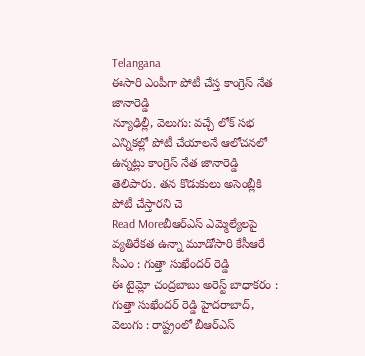Telangana
ఈసారి ఎంపీగా పోటీ చేస్త కాంగ్రెస్ నేత జానారెడ్డి
న్యూఢిల్లీ, వెలుగు: వచ్చే లోక్ సభ ఎన్నికల్లో పోటీ చేయాలనే ఆలోచనలో ఉన్నట్లు కాంగ్రెస్ నేత జానారెడ్డి తెలిపారు. తన కొడుకులు అసెంబ్లీకి పోటీ చేస్తారని చె
Read Moreబీఆర్ఎస్ ఎమ్మెల్యేలపై వ్యతిరేకత ఉన్నా మూడోసారి కేసీఆరే సీఎం : గుత్తా సుఖేందర్ రెడ్డి
ఈ టైమ్లో చంద్రబాబు అరెస్ట్ బాధాకరం : గుత్తా సుఖేందర్ రెడ్డి హైదరాబాద్, వెలుగు : రాష్ట్రంలో బీఆర్ఎస్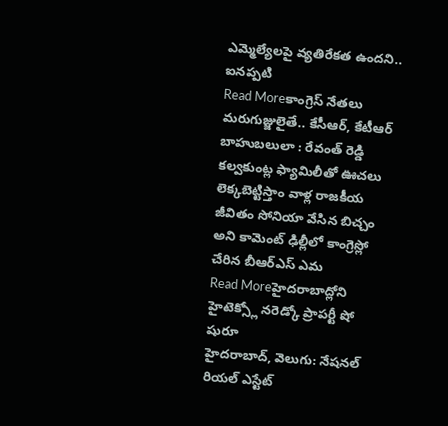ఎమ్మెల్యేలపై వ్యతిరేకత ఉందని.. ఐనప్పటి
Read Moreకాంగ్రెస్ నేతలు మరుగుజ్జులైతే.. కేసీఆర్, కేటీఆర్ బాహుబలులా : రేవంత్ రెడ్డి
కల్వకుంట్ల ఫ్యామిలీతో ఊచలు లెక్కబెట్టిస్తాం వాళ్ల రాజకీయ జీవితం సోనియా వేసిన బిచ్చం అని కామెంట్ ఢిల్లీలో కాంగ్రెస్లో చేరిన బీఆర్ఎస్ ఎమ
Read Moreహైదరాబాద్లోని హైటెక్స్లో నరెడ్కో ప్రాపర్టీ షో షురూ
హైదరాబాద్, వెలుగు: నేషనల్ రియల్ ఎస్టేట్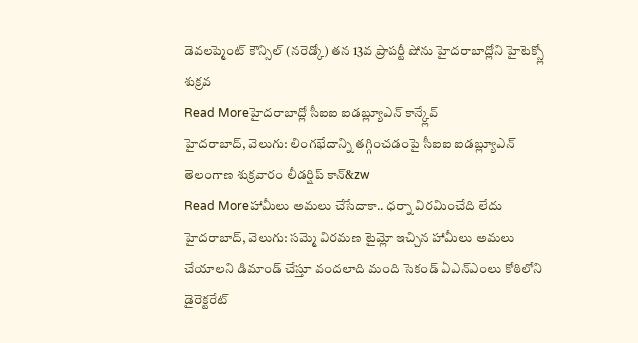డెవలప్మెంట్ కౌన్సిల్ (నరెడ్కో) తన 13వ ప్రాపర్టీ షోను హైదరాబాద్లోని హైటెక్స్లో శుక్రవ
Read Moreహైదరాబాద్లో సీఐఐ ఐడబ్ల్యూఎన్ కాన్క్లేవ్
హైదరాబాద్, వెలుగు: లింగభేదాన్ని తగ్గించడంపై సీఐఐ ఐడబ్ల్యూఎన్ తెలంగాణ శుక్రవారం లీడర్షిప్ కాన్&zw
Read Moreహామీలు అమలు చేసేదాకా.. ధర్నా విరమించేది లేదు
హైదరాబాద్, వెలుగు: సమ్మె విరమణ టైమ్లో ఇచ్చిన హామీలు అమలు చేయాలని డిమాండ్ చేస్తూ వందలాది మంది సెకండ్ ఏఎన్ఎంలు కోఠిలోని డైరెక్టరేట్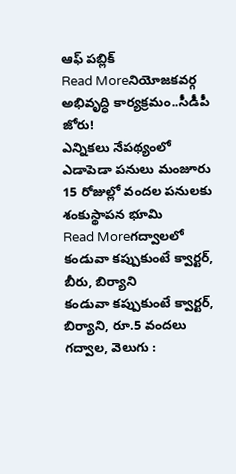ఆఫ్ పబ్లిక్
Read Moreనియోజకవర్గ అభివృద్ధి కార్యక్రమం..సీడీపీ జోరు!
ఎన్నికలు నేపథ్యంలో ఎడాపెడా పనులు మంజూరు 15 రోజుల్లో వందల పనులకు శంకుస్థాపన భూమి
Read Moreగద్వాలలో కండువా కప్పుకుంటే క్వార్టర్, బీరు, బిర్యాని
కండువా కప్పుకుంటే క్వార్టర్, బిర్యాని, రూ.5 వందలు గద్వాల, వెలుగు :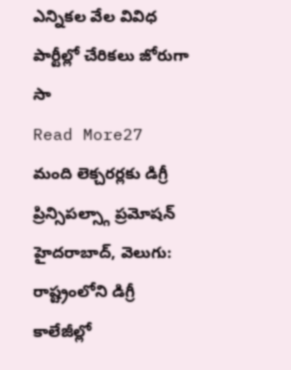ఎన్నికల వేల వివిధ పార్టీల్లో చేరికలు జోరుగా సా
Read More27 మంది లెక్చరర్లకు డిగ్రీ ప్రిన్సిపల్స్గా ప్రమోషన్
హైదరాబాద్, వెలుగు: రాష్ట్రంలోని డిగ్రీ కాలేజీల్లో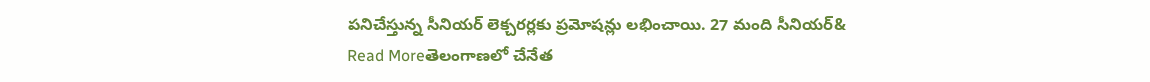పనిచేస్తున్న సీనియర్ లెక్చరర్లకు ప్రమోషన్లు లభించాయి. 27 మంది సీనియర్&
Read Moreతెలంగాణలో చేనేత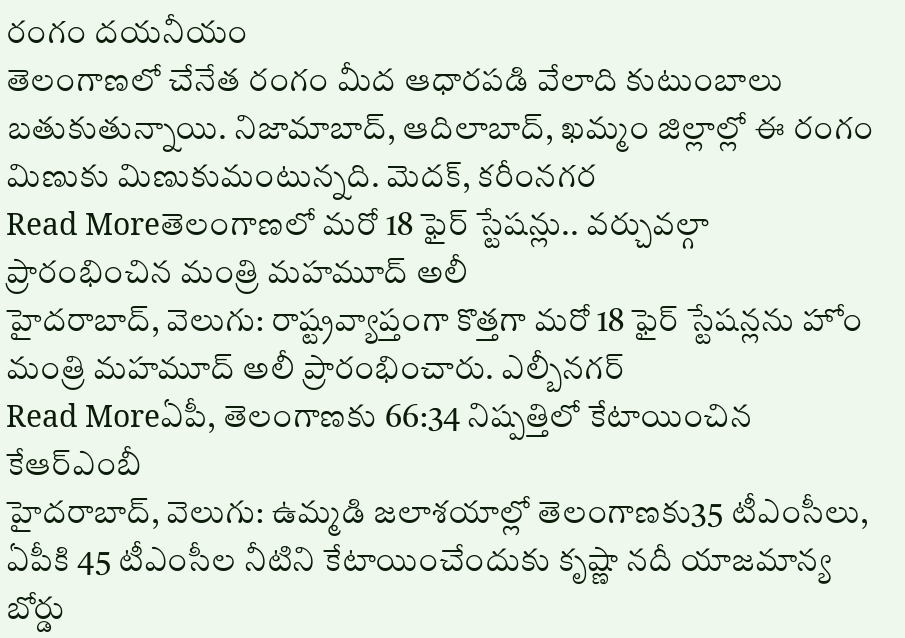రంగం దయనీయం
తెలంగాణలో చేనేత రంగం మీద ఆధారపడి వేలాది కుటుంబాలు బతుకుతున్నాయి. నిజామాబాద్, ఆదిలాబాద్, ఖమ్మం జిల్లాల్లో ఈ రంగం మిణుకు మిణుకుమంటున్నది. మెదక్, కరీంనగర
Read Moreతెలంగాణలో మరో 18 ఫైర్ స్టేషన్లు.. వర్చువల్గా ప్రారంభించిన మంత్రి మహమూద్ అలీ
హైదరాబాద్, వెలుగు: రాష్ట్రవ్యాప్తంగా కొత్తగా మరో 18 ఫైర్ స్టేషన్లను హోం మంత్రి మహమూద్ అలీ ప్రారంభించారు. ఎల్బీనగర్
Read Moreఏపీ, తెలంగాణకు 66:34 నిష్పత్తిలో కేటాయించిన కేఆర్ఎంబీ
హైదరాబాద్, వెలుగు: ఉమ్మడి జలాశయాల్లో తెలంగాణకు35 టీఎంసీలు, ఏపీకి 45 టీఎంసీల నీటిని కేటాయించేందుకు కృష్ణా నదీ యాజమాన్య బోర్డు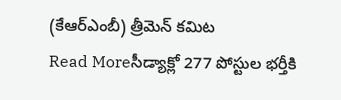(కేఆర్ఎంబీ) త్రీమెన్ కమిట
Read Moreసీడ్యాక్లో 277 పోస్టుల భర్తీకి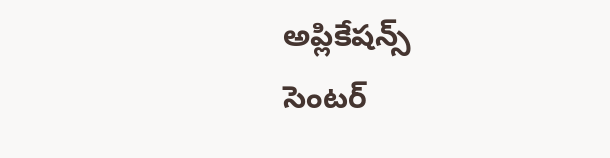అప్లికేషన్స్
సెంటర్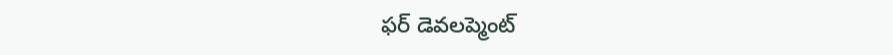ఫర్ డెవలప్మెంట్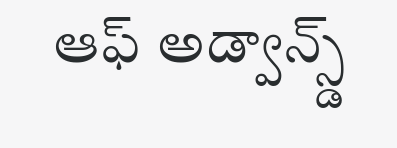ఆఫ్ అడ్వాన్స్డ్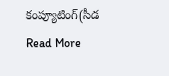కంప్యూటింగ్(సీడ
Read More